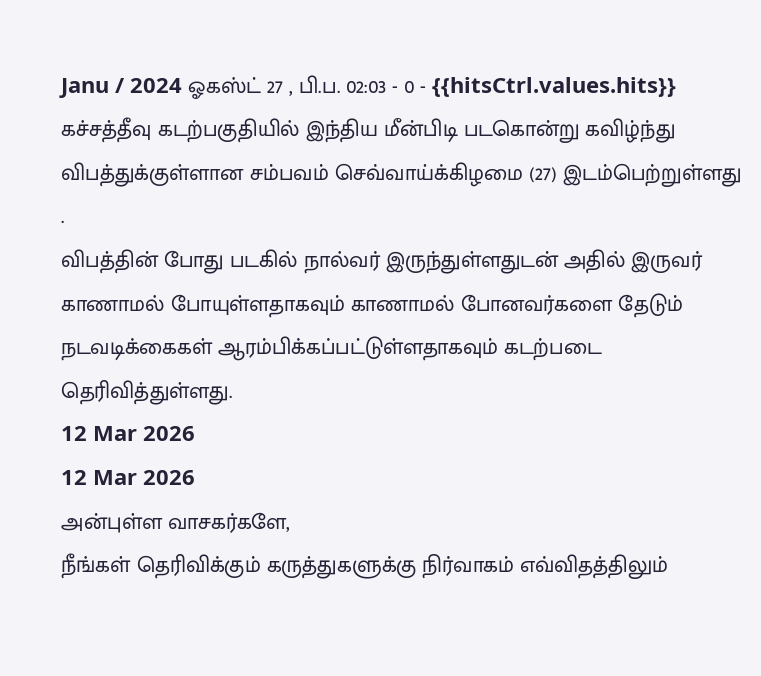Janu / 2024 ஓகஸ்ட் 27 , பி.ப. 02:03 - 0 - {{hitsCtrl.values.hits}}
கச்சத்தீவு கடற்பகுதியில் இந்திய மீன்பிடி படகொன்று கவிழ்ந்து விபத்துக்குள்ளான சம்பவம் செவ்வாய்க்கிழமை (27) இடம்பெற்றுள்ளது .
விபத்தின் போது படகில் நால்வர் இருந்துள்ளதுடன் அதில் இருவர் காணாமல் போயுள்ளதாகவும் காணாமல் போனவர்களை தேடும் நடவடிக்கைகள் ஆரம்பிக்கப்பட்டுள்ளதாகவும் கடற்படை தெரிவித்துள்ளது.
12 Mar 2026
12 Mar 2026
அன்புள்ள வாசகர்களே,
நீங்கள் தெரிவிக்கும் கருத்துகளுக்கு நிர்வாகம் எவ்விதத்திலும்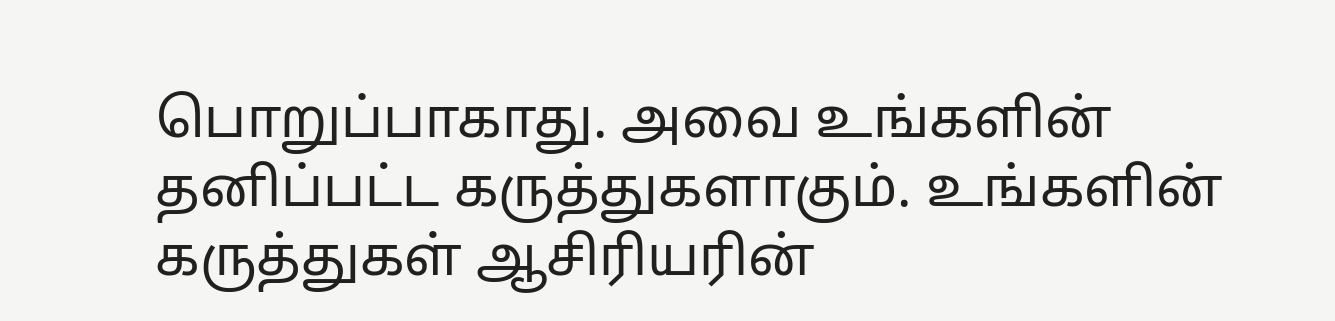பொறுப்பாகாது. அவை உங்களின் தனிப்பட்ட கருத்துகளாகும். உங்களின் கருத்துகள் ஆசிரியரின்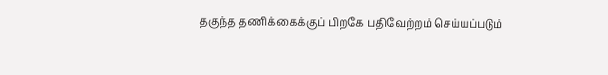தகுந்த தணிக்கைக்குப் பிறகே பதிவேற்றம் செய்யப்படும்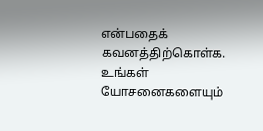என்பதைக் கவனத்திற்கொள்க. உங்கள் யோசனைகளையும்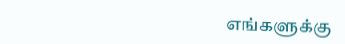எங்களுக்கு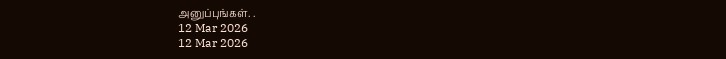அனுப்புங்கள். .
12 Mar 2026
12 Mar 2026